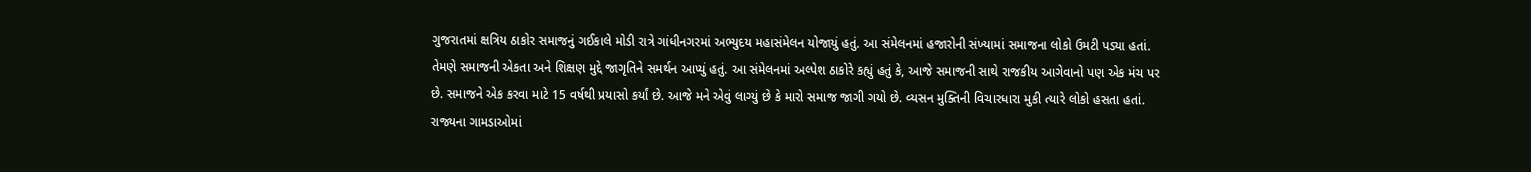ગુજરાતમાં ક્ષત્રિય ઠાકોર સમાજનું ગઈકાલે મોડી રાત્રે ગાંધીનગરમાં અભ્યુદય મહાસંમેલન યોજાયું હતું. આ સંમેલનમાં હજારોની સંખ્યામાં સમાજના લોકો ઉમટી પડ્યા હતાં. તેમણે સમાજની એકતા અને શિક્ષણ મુદ્દે જાગૃતિને સમર્થન આપ્યું હતું. આ સંમેલનમાં અલ્પેશ ઠાકોરે કહ્યું હતું કે, આજે સમાજની સાથે રાજકીય આગેવાનો પણ એક મંચ પર છે. સમાજને એક કરવા માટે 15 વર્ષથી પ્રયાસો કર્યાં છે. આજે મને એવું લાગ્યું છે કે મારો સમાજ જાગી ગયો છે. વ્યસન મુક્તિની વિચારધારા મુકી ત્યારે લોકો હસતા હતાં. રાજ્યના ગામડાઓમાં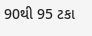90થી 95 ટકા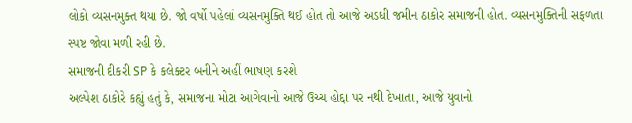લોકો વ્યસનમુક્ત થયા છે. જો વર્ષો પહેલાં વ્યસનમુક્તિ થઈ હોત તો આજે અડધી જમીન ઠાકોર સમાજની હોત. વ્યસનમુક્તિની સફળતા સ્પષ્ટ જોવા મળી રહી છે.
સમાજની દીકરી SP કે કલેક્ટર બનીને અહીં ભાષણ કરશે
અલ્પેશ ઠાકોરે કહ્યું હતું કે, સમાજના મોટા આગેવાનો આજે ઉચ્ચ હોદ્દા પર નથી દેખાતા, આજે યુવાનો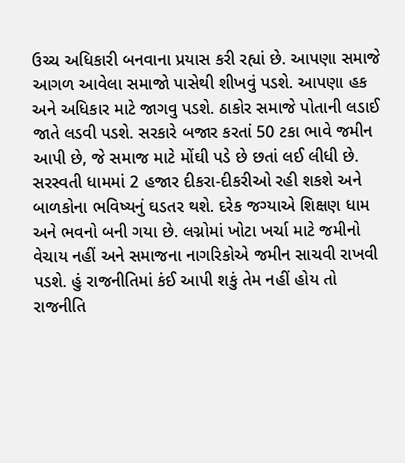ઉચ્ચ અધિકારી બનવાના પ્રયાસ કરી રહ્યાં છે. આપણા સમાજે આગળ આવેલા સમાજો પાસેથી શીખવું પડશે. આપણા હક અને અધિકાર માટે જાગવુ પડશે. ઠાકોર સમાજે પોતાની લડાઈ જાતે લડવી પડશે. સરકારે બજાર કરતાં 50 ટકા ભાવે જમીન આપી છે, જે સમાજ માટે મોંઘી પડે છે છતાં લઈ લીધી છે. સરસ્વતી ધામમાં 2 હજાર દીકરા-દીકરીઓ રહી શકશે અને બાળકોના ભવિષ્યનું ઘડતર થશે. દરેક જગ્યાએ શિક્ષણ ધામ અને ભવનો બની ગયા છે. લગ્નોમાં ખોટા ખર્ચા માટે જમીનો વેચાય નહીં અને સમાજના નાગરિકોએ જમીન સાચવી રાખવી પડશે. હું રાજનીતિમાં કંઈ આપી શકું તેમ નહીં હોય તો રાજનીતિ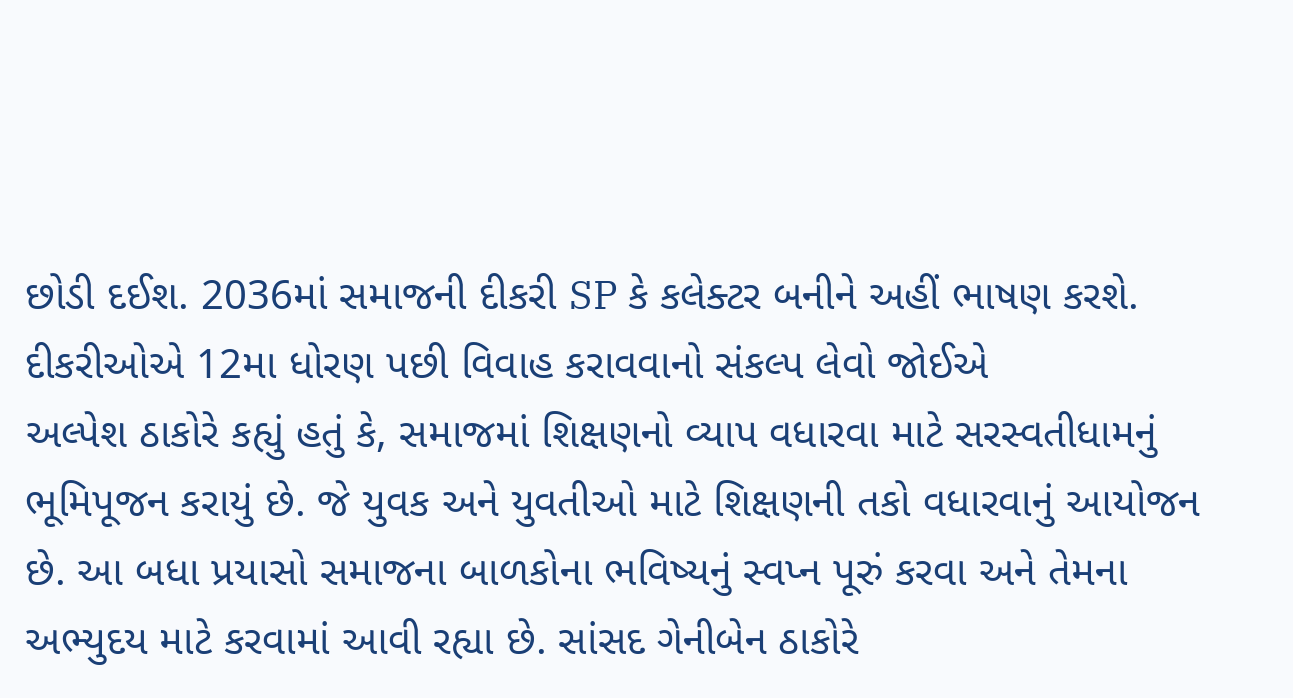છોડી દઈશ. 2036માં સમાજની દીકરી SP કે કલેક્ટર બનીને અહીં ભાષણ કરશે.
દીકરીઓએ 12મા ધોરણ પછી વિવાહ કરાવવાનો સંકલ્પ લેવો જોઈએ
અલ્પેશ ઠાકોરે કહ્યું હતું કે, સમાજમાં શિક્ષણનો વ્યાપ વધારવા માટે સરસ્વતીધામનું ભૂમિપૂજન કરાયું છે. જે યુવક અને યુવતીઓ માટે શિક્ષણની તકો વધારવાનું આયોજન છે. આ બધા પ્રયાસો સમાજના બાળકોના ભવિષ્યનું સ્વપ્ન પૂરું કરવા અને તેમના અભ્યુદય માટે કરવામાં આવી રહ્યા છે. સાંસદ ગેનીબેન ઠાકોરે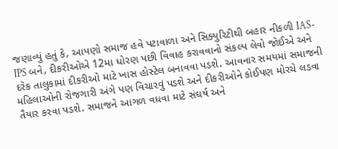જણાવ્યું હતું કે, આપણો સમાજ હવે પટાવાળા અને સિક્યુરિટીથી બહાર નીકળી IAS-IPS બને, દીકરીઓએ 12મા ધોરણ પછી વિવાહ કરાવવાનો સંકલ્પ લેવો જોઈએ અને દરેક તાલુકામાં દીકરીઓ માટે ખાસ હોસ્ટેલ બનાવવા પડશે. આવનાર સમયમાં સમાજની મહિલાઓની રોજગારી અંગે પણ વિચારવું પડશે અને દીકરીઓને કોઈપણ મોરચે લડવા તૈયાર કરવા પડશે. સમાજને આગળ વધવા માટે સંઘર્ષ અને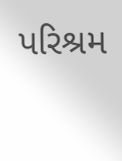પરિશ્રમ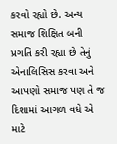કરવો રહ્યો છે. અન્ય સમાજ શિક્ષિત બની પ્રગતિ કરી રહ્યા છે તેનું એનાલિસિસ કરવા અને આપણો સમાજ પણ તે જ દિશામાં આગળ વધે એ માટે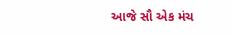આજે સૌ એક મંચ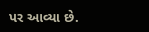પર આવ્યા છે.